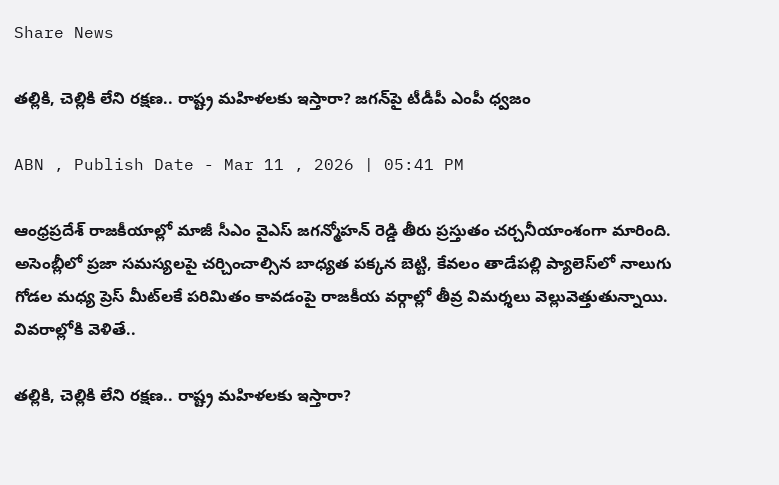Share News

తల్లికి, చెల్లికి లేని రక్షణ.. రాష్ట్ర మహిళలకు ఇస్తారా? జగన్‌‌పై టీడీపీ ఎంపీ ధ్వజం

ABN , Publish Date - Mar 11 , 2026 | 05:41 PM

ఆంధ్రప్రదేశ్ రాజకీయాల్లో మాజీ సీఎం వైఎస్ జగన్మోహన్ రెడ్డి తీరు ప్రస్తుతం చర్చనీయాంశంగా మారింది. అసెంబ్లీలో ప్రజా సమస్యలపై చర్చించాల్సిన బాధ్యత పక్కన బెట్టి, కేవలం తాడేపల్లి ప్యాలెస్‌లో నాలుగు గోడల మధ్య ప్రెస్ మీట్‌లకే పరిమితం కావడంపై రాజకీయ వర్గాల్లో తీవ్ర విమర్శలు వెల్లువెత్తుతున్నాయి. వివరాల్లోకి వెళితే..

తల్లికి, చెల్లికి లేని రక్షణ.. రాష్ట్ర మహిళలకు ఇస్తారా?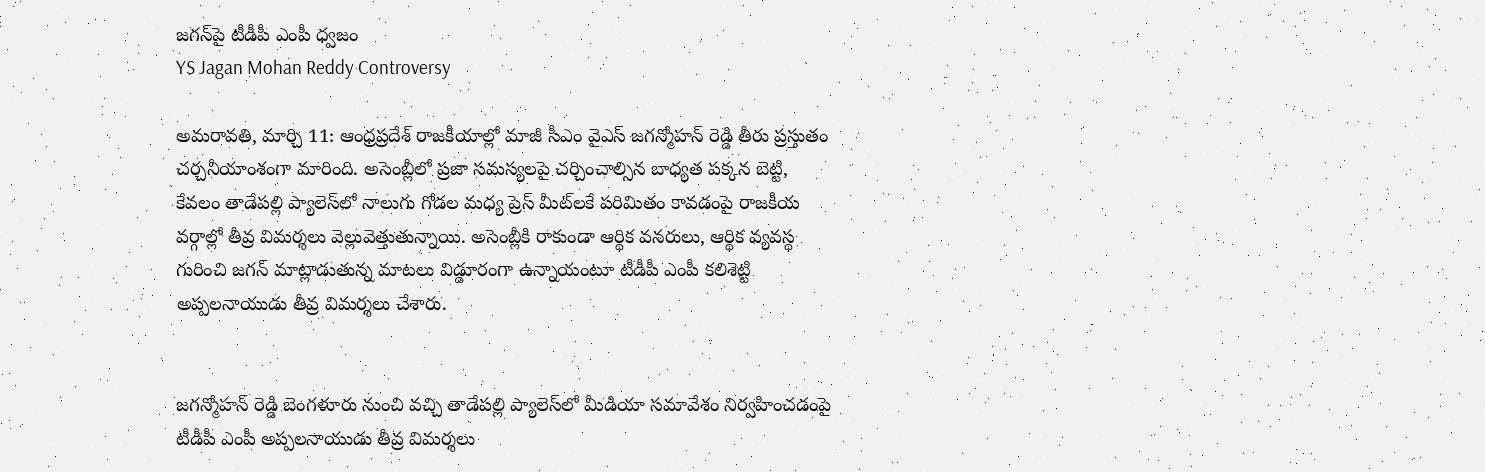జగన్‌‌పై టీడీపీ ఎంపీ ధ్వజం
YS Jagan Mohan Reddy Controversy

అమరావతి, మార్చి 11: ఆంధ్రప్రదేశ్ రాజకీయాల్లో మాజీ సీఎం వైఎస్ జగన్మోహన్ రెడ్డి తీరు ప్రస్తుతం చర్చనీయాంశంగా మారింది. అసెంబ్లీలో ప్రజా సమస్యలపై చర్చించాల్సిన బాధ్యత పక్కన బెట్టి, కేవలం తాడేపల్లి ప్యాలెస్‌లో నాలుగు గోడల మధ్య ప్రెస్ మీట్‌లకే పరిమితం కావడంపై రాజకీయ వర్గాల్లో తీవ్ర విమర్శలు వెల్లువెత్తుతున్నాయి. అసెంబ్లీకి రాకుండా ఆర్థిక వనరులు, ఆర్థిక వ్యవస్థ గురించి జగన్ మాట్లాడుతున్న మాటలు విడ్డూరంగా ఉన్నాయంటూ టీడీపీ ఎంపీ కలిశెట్టి అప్పలనాయుడు తీవ్ర విమర్శలు చేశారు.


జగన్మోహన్ రెడ్డి బెంగళూరు నుంచి వచ్చి తాడేపల్లి ప్యాలెస్‌లో మీడియా సమావేశం నిర్వహించడంపై టీడీపీ ఎంపీ అప్పలనాయుడు తీవ్ర విమర్శలు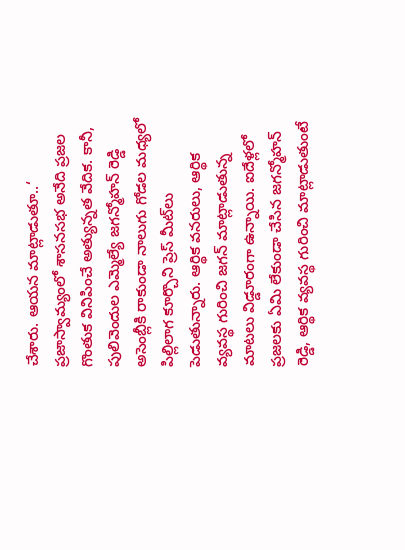చేశారు. ఆయన మాట్లాడుతూ..‘ ప్రజాస్వామ్యంలో శాసనసభ అనేది ప్రజల గొంతుక వినిపించే అత్యున్నత వేదిక. కానీ, పులివెందుల ఎమ్మెల్యే జగన్మోహన్ రెడ్డి అసెంబ్లీకి రాకుండా నాలుగు గోడల మధ్యలో పిల్లి‌లాగ కూర్చొని ప్రెస్ మీట్‌లు పెడుతున్నారు. ఆర్థిక వనరులు, ఆర్థిక వ్యవస్థ గురించి జగన్ మాట్లాడుతున్న మాటలు విడ్డూరంగా ఉన్నాయి. ఐదేళ్లలో ప్రజలకు ఏమి లేకుండా చేసిన జగన్మోహన్ రెడ్డి, ఆర్థిక వ్యవస్థ గురించి మాట్లాడుతుంటే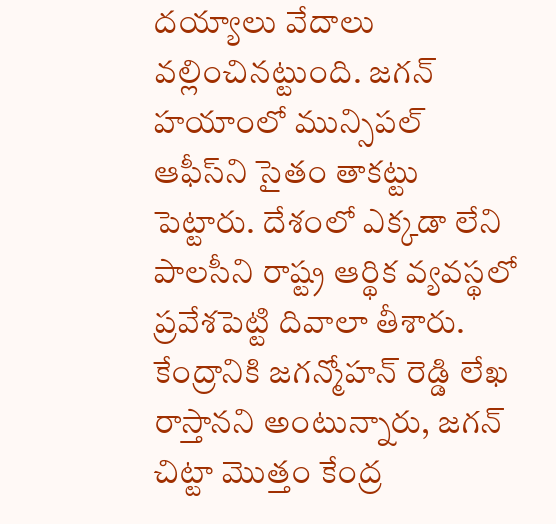దయ్యాలు వేదాలు వల్లించినట్టుంది. జగన్ హయాంలో మున్సిపల్ ఆఫీస్‌ని సైతం తాకట్టు పెట్టారు. దేశంలో ఎక్కడా లేని పాలసీని రాష్ట్ర ఆర్థిక వ్యవస్థలో ప్రవేశపెట్టి దివాలా తీశారు. కేంద్రానికి జగన్మోహన్ రెడ్డి లేఖ రాస్తానని అంటున్నారు, జగన్ చిట్టా మొత్తం కేంద్ర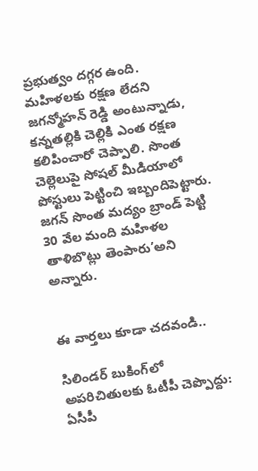ప్రభుత్వం దగ్గర ఉంది. మహిళలకు రక్షణ లేదని జగన్మోహన్ రెడ్డి అంటున్నాడు, కన్నతల్లికి చెల్లికి ఎంత రక్షణ కలిపించారో చెప్పాలి. సొంత చెల్లెలుపై సోషల్ మీడియాలో పోస్టులు పెట్టించి ఇబ్బందిపెట్టారు. జగన్ సొంత మద్యం బ్రాండ్ పెట్టి 30 వేల మంది మహిళల తాళిబొట్లు తెంపారు’అని అన్నారు.


ఈ వార్తలు కూడా చదవండి..

సిలిండర్ బుకింగ్‌లో అపరిచితులకు ఓటీపీ చెప్పొద్దు: ఏసీపీ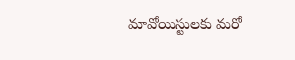మావోయిస్టులకు మరో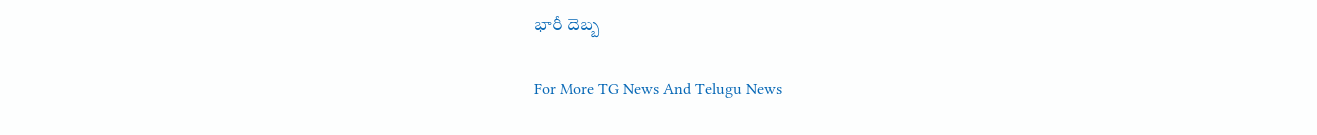భారీ దెబ్బ

For More TG News And Telugu News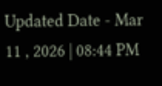Updated Date - Mar 11 , 2026 | 08:44 PM